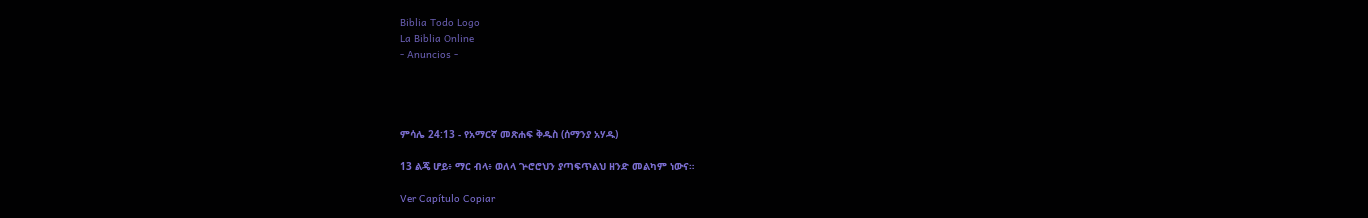Biblia Todo Logo
La Biblia Online
- Anuncios -




ምሳሌ 24:13 - የአማርኛ መጽሐፍ ቅዱስ (ሰማንያ አሃዱ)

13 ልጄ ሆይ፥ ማር ብላ፥ ወለላ ጕሮሮህን ያጣፍጥልህ ዘንድ መልካም ነውና።

Ver Capítulo Copiar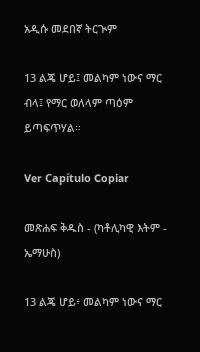አዲሱ መደበኛ ትርጒም

13 ልጄ ሆይ፤ መልካም ነውና ማር ብላ፤ የማር ወለላም ጣዕም ይጣፍጥሃል።

Ver Capítulo Copiar

መጽሐፍ ቅዱስ - (ካቶሊካዊ እትም - ኤማሁስ)

13 ልጄ ሆይ፥ መልካም ነውና ማር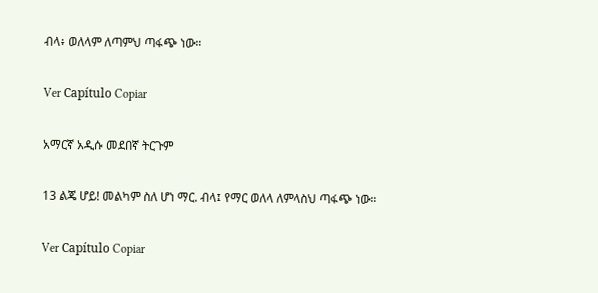ብላ፥ ወለላም ለጣምህ ጣፋጭ ነው።

Ver Capítulo Copiar

አማርኛ አዲሱ መደበኛ ትርጉም

13 ልጄ ሆይ! መልካም ስለ ሆነ ማር. ብላ፤ የማር ወለላ ለምላስህ ጣፋጭ ነው።

Ver Capítulo Copiar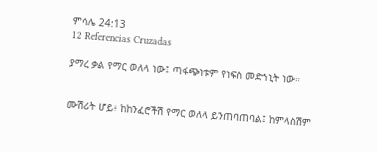ምሳሌ 24:13
12 Referencias Cruzadas

ያማረ ቃል የማር ወለላ ነው፤ ጣፋጭነቱም የነፍስ መድኀኒት ነው።


ሙሽሪት ሆይ፥ ከከንፈሮችሽ የማር ወለላ ይንጠባጠባል፤ ከምላስሽም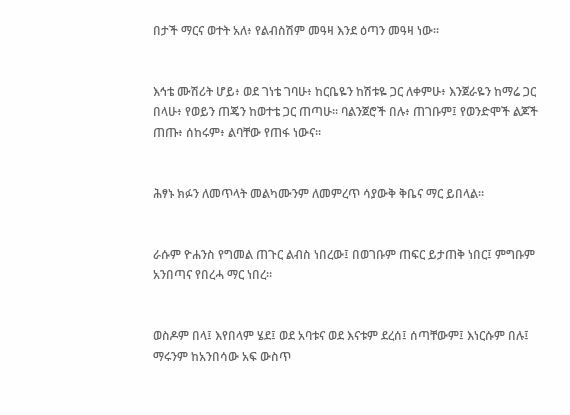በታች ማርና ወተት አለ፥ የልብስሽም መዓዛ እንደ ዕጣን መዓዛ ነው።


እኅቴ ሙሽሪት ሆይ፥ ወደ ገነቴ ገባሁ፥ ከርቤዬን ከሽቱዬ ጋር ለቀምሁ፥ እንጀራዬን ከማሬ ጋር በላሁ፥ የወይን ጠጄን ከወተቴ ጋር ጠጣሁ። ባልንጀሮች በሉ፥ ጠገቡም፤ የወንድሞች ልጆች ጠጡ፥ ሰከሩም፥ ልባቸው የጠፋ ነውና።


ሕፃኑ ክፉን ለመጥላት መልካሙንም ለመምረጥ ሳያውቅ ቅቤና ማር ይበላል።


ራሱም ዮሐንስ የግመል ጠጉር ልብስ ነበረው፤ በወገቡም ጠፍር ይታጠቅ ነበር፤ ምግቡም አንበጣና የበረሓ ማር ነበረ።


ወስዶም በላ፤ እየበላም ሄደ፤ ወደ አባቱና ወደ እናቱም ደረሰ፤ ሰጣቸውም፤ እነርሱም በሉ፤ ማሩንም ከአንበሳው አፍ ውስጥ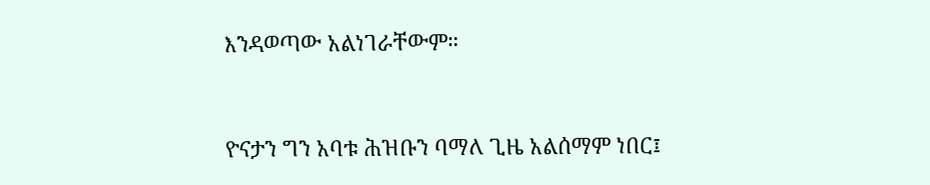እንዳወጣው አልነገራቸውም።


ዮናታን ግን አባቱ ሕዝቡን ባማለ ጊዜ አልሰማም ነበር፤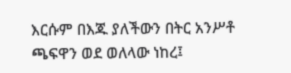እርሱም በእጁ ያለችውን በትር አንሥቶ ጫፍዋን ወደ ወለላው ነከረ፤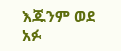እጁንም ወደ አፉ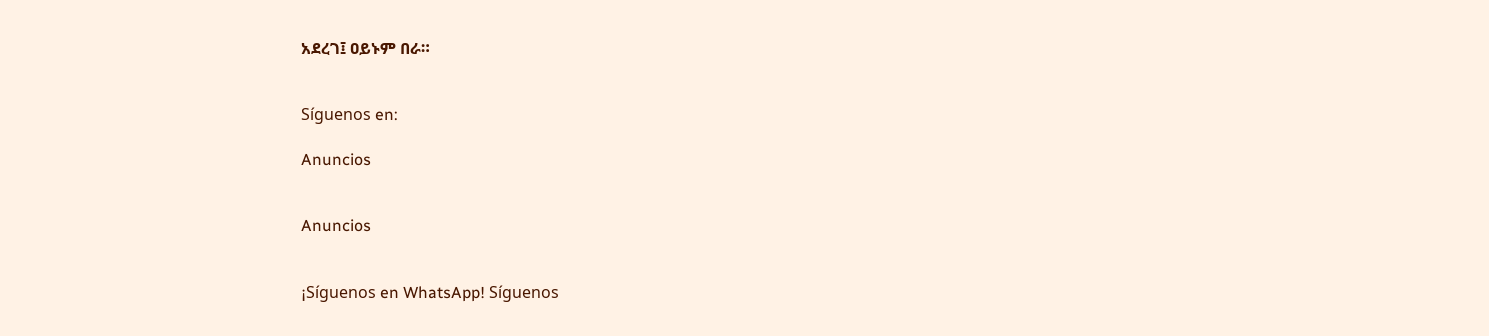አደረገ፤ ዐይኑም በራ።


Síguenos en:

Anuncios


Anuncios


¡Síguenos en WhatsApp! Síguenos